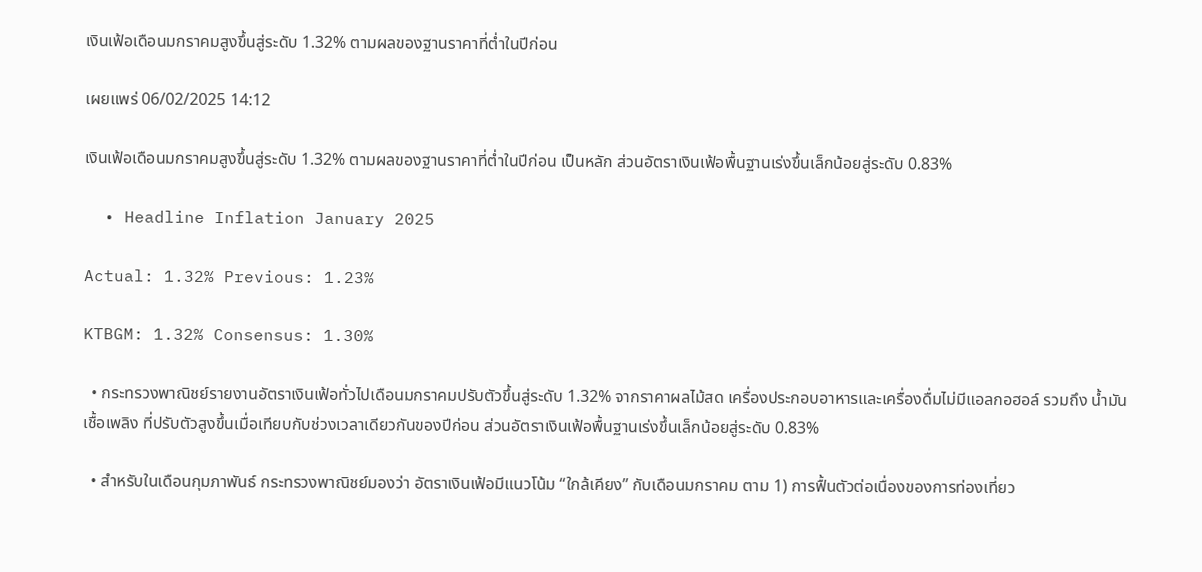เงินเฟ้อเดือนมกราคมสูงขึ้นสู่ระดับ 1.32% ตามผลของฐานราคาที่ต่ำในปีก่อน

เผยแพร่ 06/02/2025 14:12

เงินเฟ้อเดือนมกราคมสูงขึ้นสู่ระดับ 1.32% ตามผลของฐานราคาที่ต่ำในปีก่อน เป็นหลัก ส่วนอัตราเงินเฟ้อพื้นฐานเร่งขึ้นเล็กน้อยสู่ระดับ 0.83%

  • Headline Inflation January 2025

Actual: 1.32% Previous: 1.23%

KTBGM: 1.32% Consensus: 1.30%

  • กระทรวงพาณิชย์รายงานอัตราเงินเฟ้อทั่วไปเดือนมกราคมปรับตัวขึ้นสู่ระดับ 1.32% จากราคาผลไม้สด เครื่องประกอบอาหารและเครื่องดื่มไม่มีแอลกอฮอล์ รวมถึง น้ำมันเชื้อเพลิง ที่ปรับตัวสูงขึ้นเมื่อเทียบกับช่วงเวลาเดียวกันของปีก่อน ส่วนอัตราเงินเฟ้อพื้นฐานเร่งขึ้นเล็กน้อยสู่ระดับ 0.83%

  • สำหรับในเดือนกุมภาพันธ์ กระทรวงพาณิชย์มองว่า อัตราเงินเฟ้อมีแนวโน้ม “ใกล้เคียง” กับเดือนมกราคม ตาม 1) การฟื้นตัวต่อเนื่องของการท่องเที่ยว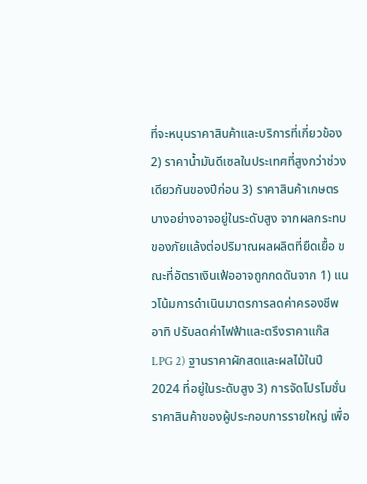ที่จะหนุนราคาสินค้าและบริการที่เกี่ยวข้อง 2) ราคาน้ำมันดีเซลในประเทศที่สูงกว่าช่วงเดียวกันของปีก่อน 3) ราคาสินค้าเกษตรบางอย่างอาจอยู่ในระดับสูง จากผลกระทบของภัยแล้งต่อปริมาณผลผลิตที่ยืดเยื้อ ขณะที่อัตราเงินเฟ้ออาจถูกกดดันจาก 1) แนวโน้มการดำเนินมาตรการลดค่าครองชีพ อาทิ ปรับลดค่าไฟฟ้าและตรึงราคาแก๊ส LPG 2) ฐานราคาผักสดและผลไม้ในปี 2024 ที่อยู่ในระดับสูง 3) การจัดโปรโมชั่นราคาสินค้าของผู้ประกอบการรายใหญ่ เพื่อ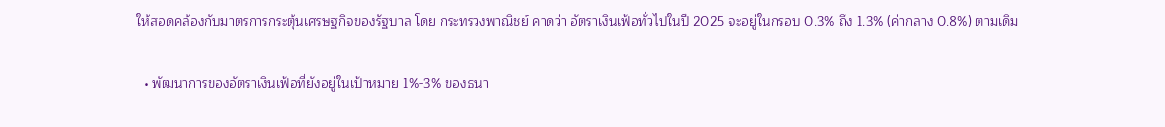ให้สอดคล้องกับมาตรการกระตุ้นเศรษฐกิจของรัฐบาล โดย กระทรวงพาณิชย์ คาดว่า อัตราเงินเฟ้อทั่วไปในปี 2025 จะอยู่ในกรอบ 0.3% ถึง 1.3% (ค่ากลาง 0.8%) ตามเดิม

  • พัฒนาการของอัตราเงินเฟ้อที่ยังอยู่ในเป้าหมาย 1%-3% ของธนา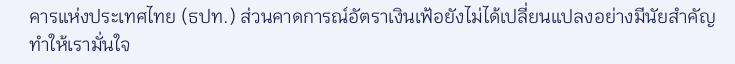คารแห่งประเทศไทย (ธปท.) ส่วนคาดการณ์อัตราเงินเฟ้อยังไม่ได้เปลี่ยนแปลงอย่างมีนัยสำคัญ ทำให้เรามั่นใจ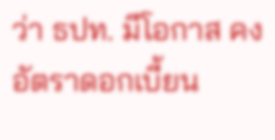ว่า ธปท. มีโอกาส คงอัตราดอกเบี้ยน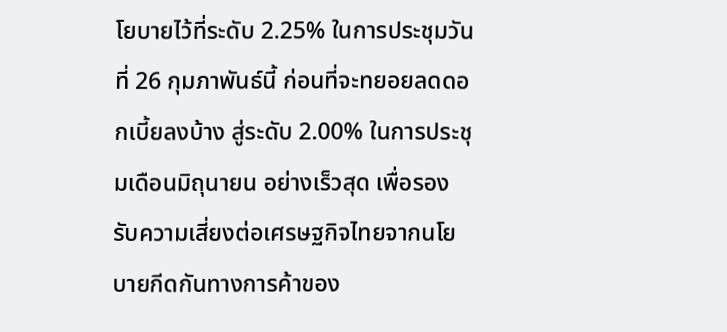โยบายไว้ที่ระดับ 2.25% ในการประชุมวันที่ 26 กุมภาพันธ์นี้ ก่อนที่จะทยอยลดดอกเบี้ยลงบ้าง สู่ระดับ 2.00% ในการประชุมเดือนมิถุนายน อย่างเร็วสุด เพื่อรองรับความเสี่ยงต่อเศรษฐกิจไทยจากนโยบายกีดกันทางการค้าของ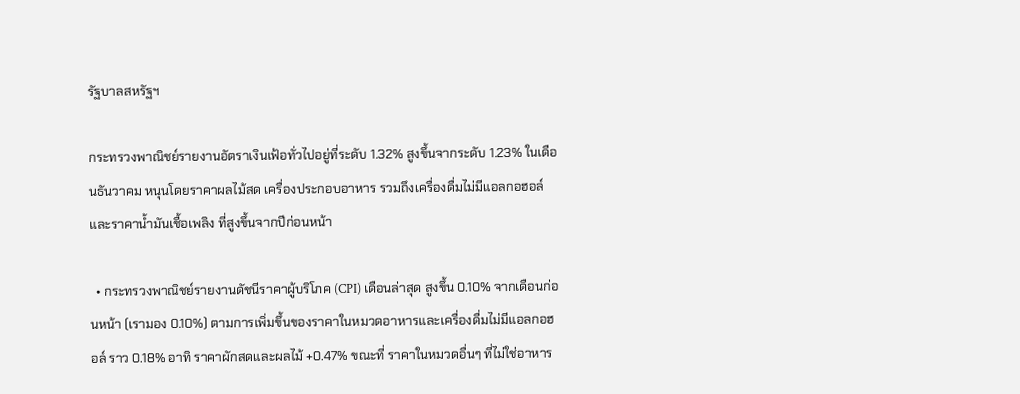รัฐบาลสหรัฐฯ

กระทรวงพาณิชย์รายงานอัตราเงินเฟ้อทั่วไปอยู่ที่ระดับ 1.32% สูงขึ้นจากระดับ 1.23% ในเดือนธันวาคม หนุนโดยราคาผลไม้สด เครื่องประกอบอาหาร รวมถึงเครื่องดื่มไม่มีแอลกอฮอล์ และราคาน้ำมันเชื้อเพลิง ที่สูงขึ้นจากปีก่อนหน้า

  • กระทรวงพาณิชย์รายงานดัชนีราคาผู้บริโภค (CPI) เดือนล่าสุด สูงขึ้น 0.10% จากเดือนก่อนหน้า (เรามอง 0.10%) ตามการเพิ่มขึ้นของราคาในหมวดอาหารและเครื่องดื่มไม่มีแอลกอฮอล์ ราว 0.18% อาทิ ราคาผักสดและผลไม้ +0.47% ขณะที่ ราคาในหมวดอื่นๆ ที่ไม่ใช่อาหาร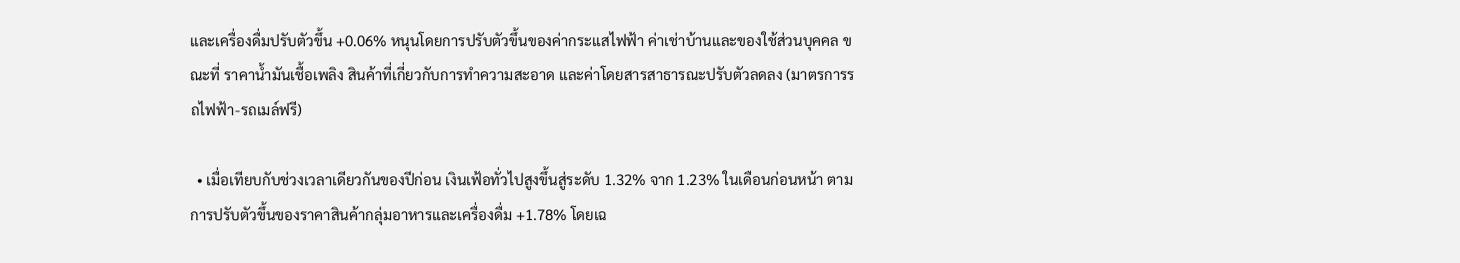และเครื่องดื่มปรับตัวขึ้น +0.06% หนุนโดยการปรับตัวขึ้นของค่ากระแสไฟฟ้า ค่าเช่าบ้านและของใช้ส่วนบุคคล ขณะที่ ราคาน้ำมันเชื้อเพลิง สินค้าที่เกี่ยวกับการทำความสะอาด และค่าโดยสารสาธารณะปรับตัวลดลง (มาตรการรถไฟฟ้า-รถเมล์ฟรี)

  • เมื่อเทียบกับช่วงเวลาเดียวกันของปีก่อน เงินเฟ้อทั่วไปสูงขึ้นสู่ระดับ 1.32% จาก 1.23% ในเดือนก่อนหน้า ตามการปรับตัวขึ้นของราคาสินค้ากลุ่มอาหารและเครื่องดื่ม +1.78% โดยเฉ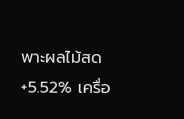พาะผลไม้สด +5.52% เครื่อ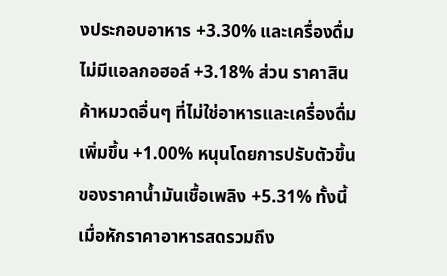งประกอบอาหาร +3.30% และเครื่องดื่มไม่มีแอลกอฮอล์ +3.18% ส่วน ราคาสินค้าหมวดอื่นๆ ที่ไม่ใช่อาหารและเครื่องดื่ม เพิ่มขึ้น +1.00% หนุนโดยการปรับตัวขึ้นของราคาน้ำมันเชื้อเพลิง +5.31% ทั้งนี้ เมื่อหักราคาอาหารสดรวมถึง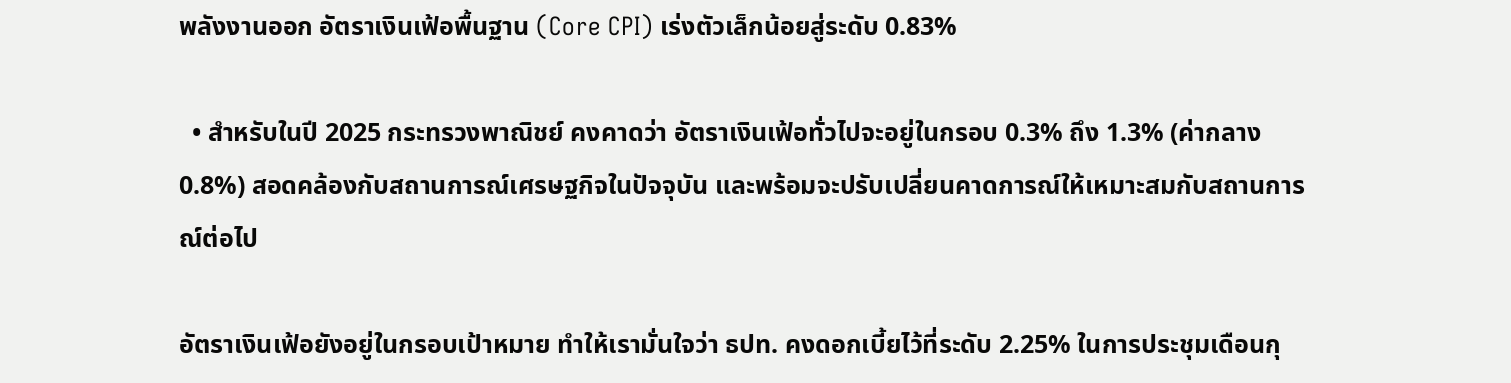พลังงานออก อัตราเงินเฟ้อพื้นฐาน (Core CPI) เร่งตัวเล็กน้อยสู่ระดับ 0.83%

  • สำหรับในปี 2025 กระทรวงพาณิชย์ คงคาดว่า อัตราเงินเฟ้อทั่วไปจะอยู่ในกรอบ 0.3% ถึง 1.3% (ค่ากลาง 0.8%) สอดคล้องกับสถานการณ์เศรษฐกิจในปัจจุบัน และพร้อมจะปรับเปลี่ยนคาดการณ์ให้เหมาะสมกับสถานการณ์ต่อไป

อัตราเงินเฟ้อยังอยู่ในกรอบเป้าหมาย ทำให้เรามั่นใจว่า ธปท. คงดอกเบี้ยไว้ที่ระดับ 2.25% ในการประชุมเดือนกุ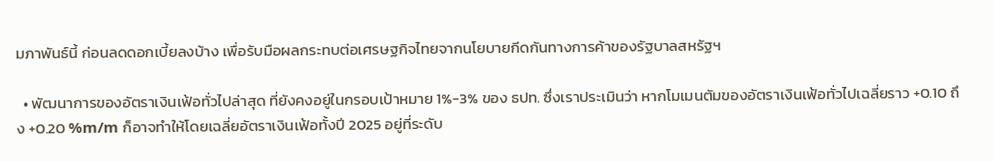มภาพันธ์นี้ ก่อนลดดอกเบี้ยลงบ้าง เพื่อรับมือผลกระทบต่อเศรษฐกิจไทยจากนโยบายกีดกันทางการค้าของรัฐบาลสหรัฐฯ

  • พัฒนาการของอัตราเงินเฟ้อทั่วไปล่าสุด ที่ยังคงอยู่ในกรอบเป้าหมาย 1%-3% ของ ธปท. ซึ่งเราประเมินว่า หากโมเมนตัมของอัตราเงินเฟ้อทั่วไปเฉลี่ยราว +0.10 ถึง +0.20 %m/m ก็อาจทำให้โดยเฉลี่ยอัตราเงินเฟ้อทั้งปี 2025 อยู่ที่ระดับ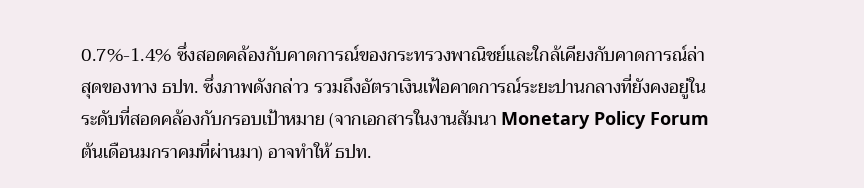0.7%-1.4% ซึ่งสอดคล้องกับคาดการณ์ของกระทรวงพาณิชย์และใกล้เคียงกับคาดการณ์ล่าสุดของทาง ธปท. ซึ่งภาพดังกล่าว รวมถึงอัตราเงินเฟ้อคาดการณ์ระยะปานกลางที่ยังคงอยู่ในระดับที่สอดคล้องกับกรอบเป้าหมาย (จากเอกสารในงานสัมนา Monetary Policy Forum ต้นเดือนมกราคมที่ผ่านมา) อาจทำให้ ธปท.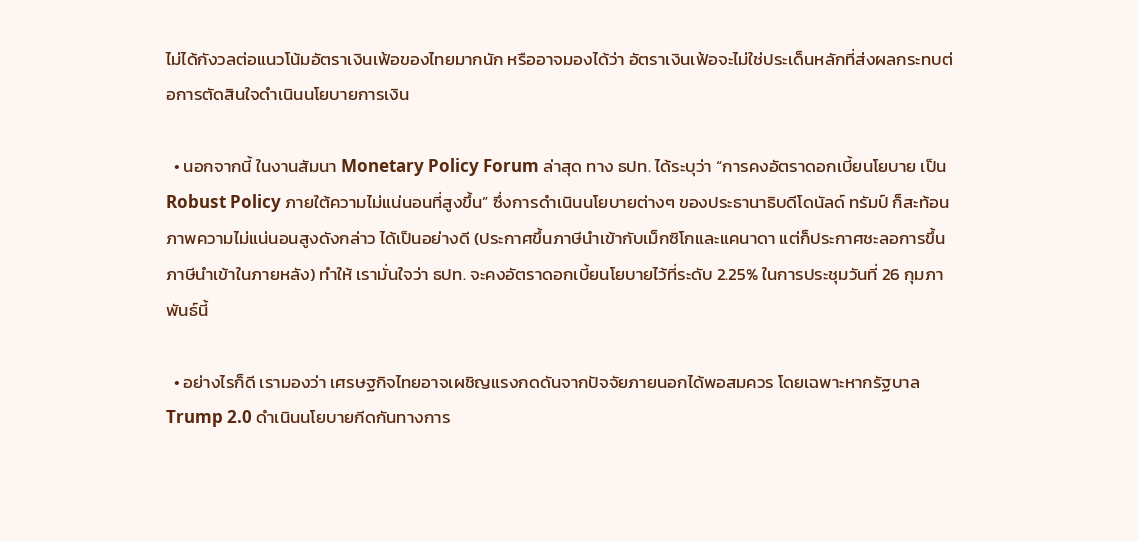ไม่ได้กังวลต่อแนวโน้มอัตราเงินเฟ้อของไทยมากนัก หรืออาจมองได้ว่า อัตราเงินเฟ้อจะไม่ใช่ประเด็นหลักที่ส่งผลกระทบต่อการตัดสินใจดำเนินนโยบายการเงิน

  • นอกจากนี้ ในงานสัมนา Monetary Policy Forum ล่าสุด ทาง ธปท. ได้ระบุว่า “การคงอัตราดอกเบี้ยนโยบาย เป็น Robust Policy ภายใต้ความไม่แน่นอนที่สูงขึ้น” ซึ่งการดำเนินนโยบายต่างๆ ของประธานาธิบดีโดนัลด์ ทรัมป์ ก็สะท้อนภาพความไม่แน่นอนสูงดังกล่าว ได้เป็นอย่างดี (ประกาศขึ้นภาษีนำเข้ากับเม็กซิโกและแคนาดา แต่ก็ประกาศชะลอการขึ้นภาษีนำเข้าในภายหลัง) ทำให้ เรามั่นใจว่า ธปท. จะคงอัตราดอกเบี้ยนโยบายไว้ที่ระดับ 2.25% ในการประชุมวันที่ 26 กุมภาพันธ์นี้

  • อย่างไรก็ดี เรามองว่า เศรษฐกิจไทยอาจเผชิญแรงกดดันจากปัจจัยภายนอกได้พอสมควร โดยเฉพาะหากรัฐบาล Trump 2.0 ดำเนินนโยบายกีดกันทางการ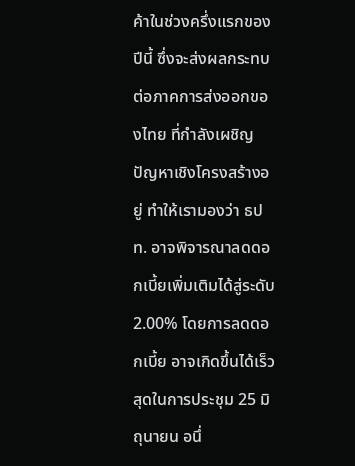ค้าในช่วงครึ่งแรกของปีนี้ ซึ่งจะส่งผลกระทบต่อภาคการส่งออกของไทย ที่กำลังเผชิญปัญหาเชิงโครงสร้างอยู่ ทำให้เรามองว่า ธปท. อาจพิจารณาลดดอกเบี้ยเพิ่มเติมได้สู่ระดับ 2.00% โดยการลดดอกเบี้ย อาจเกิดขึ้นได้เร็วสุดในการประชุม 25 มิถุนายน อนึ่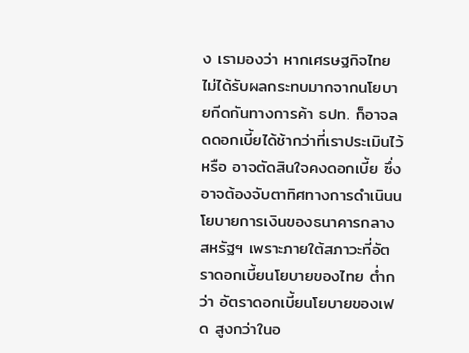ง เรามองว่า หากเศรษฐกิจไทยไม่ได้รับผลกระทบมากจากนโยบายกีดกันทางการค้า ธปท. ก็อาจลดดอกเบี้ยได้ช้ากว่าที่เราประเมินไว้ หรือ อาจตัดสินใจคงดอกเบี้ย ซึ่งอาจต้องจับตาทิศทางการดำเนินนโยบายการเงินของธนาคารกลางสหรัฐฯ เพราะภายใต้สภาวะที่อัตราดอกเบี้ยนโยบายของไทย ต่ำกว่า อัตราดอกเบี้ยนโยบายของเฟด สูงกว่าในอ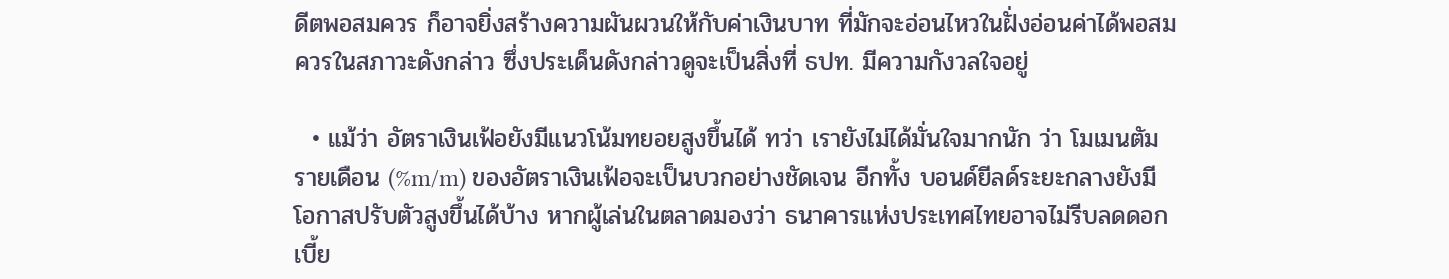ดีตพอสมควร ก็อาจยิ่งสร้างความผันผวนให้กับค่าเงินบาท ที่มักจะอ่อนไหวในฝั่งอ่อนค่าได้พอสมควรในสภาวะดังกล่าว ซึ่งประเด็นดังกล่าวดูจะเป็นสิ่งที่ ธปท. มีความกังวลใจอยู่

  • แม้ว่า อัตราเงินเฟ้อยังมีแนวโน้มทยอยสูงขึ้นได้ ทว่า เรายังไม่ได้มั่นใจมากนัก ว่า โมเมนตัมรายเดือน (%m/m) ของอัตราเงินเฟ้อจะเป็นบวกอย่างชัดเจน อีกทั้ง บอนด์ยีลด์ระยะกลางยังมีโอกาสปรับตัวสูงขึ้นได้บ้าง หากผู้เล่นในตลาดมองว่า ธนาคารแห่งประเทศไทยอาจไม่รีบลดดอกเบี้ย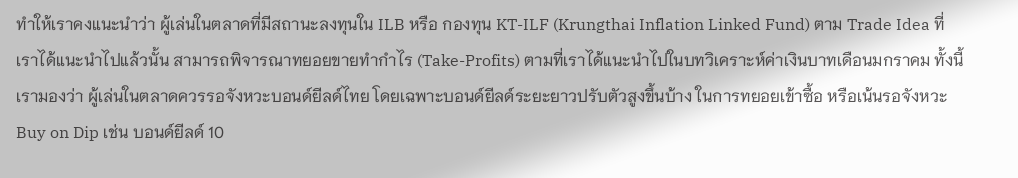ทำให้เราคงแนะนำว่า ผู้เล่นในตลาดที่มีสถานะลงทุนใน ILB หรือ กองทุน KT-ILF (Krungthai Inflation Linked Fund) ตาม Trade Idea ที่เราได้แนะนำไปแล้วนั้น สามารถพิจารณาทยอยขายทำกำไร (Take-Profits) ตามที่เราได้แนะนำไปในบทวิเคราะห์ค่าเงินบาทเดือนมกราคม ทั้งนี้ เรามองว่า ผู้เล่นในตลาดควรรอจังหวะบอนด์ยีลด์ไทย โดยเฉพาะบอนด์ยีลด์ระยะยาวปรับตัวสูงขึ้นบ้าง ในการทยอยเข้าซื้อ หรือเน้นรอจังหวะ Buy on Dip เช่น บอนด์ยีลด์ 10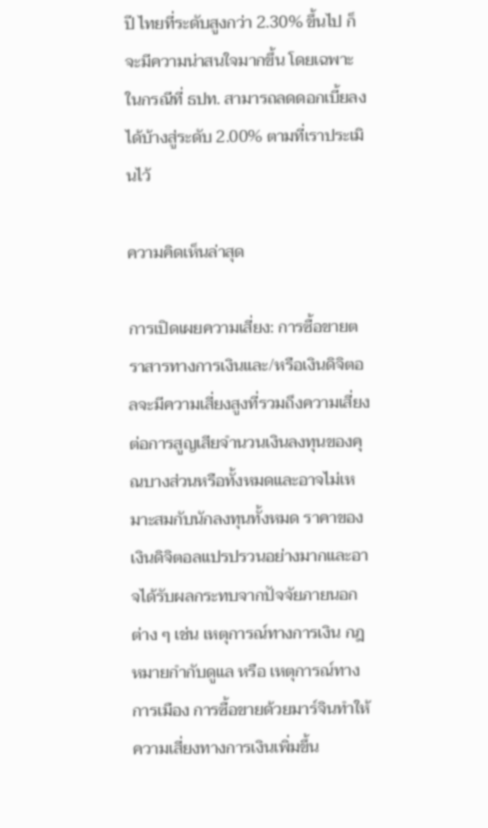ปี ไทยที่ระดับสูงกว่า 2.30% ขึ้นไป ก็จะมีความน่าสนใจมากขึ้น โดยเฉพาะในกรณีที่ ธปท. สามารถลดดอกเบี้ยลงได้บ้างสู่ระดับ 2.00% ตามที่เราประเมินไว้

ความคิดเห็นล่าสุด

การเปิดเผยความเสี่ยง: การซื้อขายตราสารทางการเงินและ/หรือเงินดิจิตอลจะมีความเสี่ยงสูงที่รวมถึงความเสี่ยงต่อการสูญเสียจำนวนเงินลงทุนของคุณบางส่วนหรือทั้งหมดและอาจไม่เหมาะสมกับนักลงทุนทั้งหมด ราคาของเงินดิจิตอลแปรปรวนอย่างมากและอาจได้รับผลกระทบจากปัจจัยภายนอกต่าง ๆ เช่น เหตุการณ์ทางการเงิน กฎหมายกำกับดูแล หรือ เหตุการณ์ทางการเมือง การซื้อขายด้วยมาร์จินทำให้ความเสี่ยงทางการเงินเพิ่มขึ้น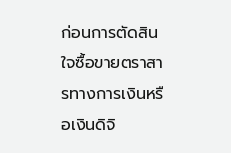ก่อนการตัดสินใจซื้อขายตราสารทางการเงินหรือเงินดิจิ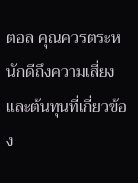ตอล คุณควรตระหนักดีถึงความเสี่ยงและต้นทุนที่เกี่ยวข้อง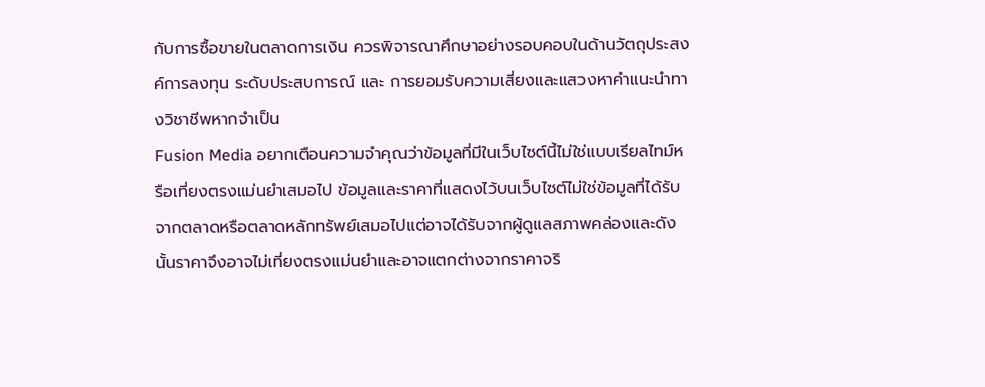กับการซื้อขายในตลาดการเงิน ควรพิจารณาศึกษาอย่างรอบคอบในด้านวัตถุประสงค์การลงทุน ระดับประสบการณ์ และ การยอมรับความเสี่ยงและแสวงหาคำแนะนำทางวิชาชีพหากจำเป็น
Fusion Media อยากเตือนความจำคุณว่าข้อมูลที่มีในเว็บไซต์นี้ไม่ใช่แบบเรียลไทม์หรือเที่ยงตรงแม่นยำเสมอไป ข้อมูลและราคาที่แสดงไว้บนเว็บไซต์ไม่ใช่ข้อมูลที่ได้รับจากตลาดหรือตลาดหลักทรัพย์เสมอไปแต่อาจได้รับจากผู้ดูแลสภาพคล่องและดังนั้นราคาจึงอาจไม่เที่ยงตรงแม่นยำและอาจแตกต่างจากราคาจริ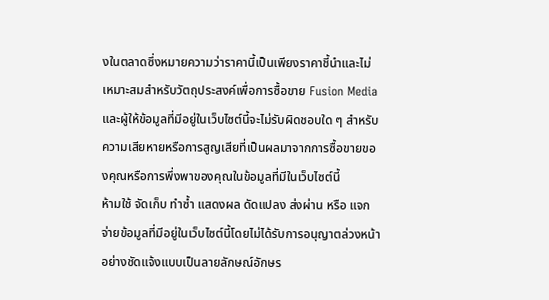งในตลาดซึ่งหมายความว่าราคานี้เป็นเพียงราคาชี้นำและไม่เหมาะสมสำหรับวัตถุประสงค์เพื่อการซื้อขาย Fusion Media และผู้ให้ข้อมูลที่มีอยู่ในเว็บไซต์นี้จะไม่รับผิดชอบใด ๆ สำหรับความเสียหายหรือการสูญเสียที่เป็นผลมาจากการซื้อขายของคุณหรือการพึ่งพาของคุณในข้อมูลที่มีในเว็บไซต์นี้
ห้ามใช้ จัดเก็บ ทำซ้ำ แสดงผล ดัดแปลง ส่งผ่าน หรือ แจกจ่ายข้อมูลที่มีอยู่ในเว็บไซต์นี้โดยไม่ได้รับการอนุญาตล่วงหน้าอย่างชัดแจ้งแบบเป็นลายลักษณ์อักษร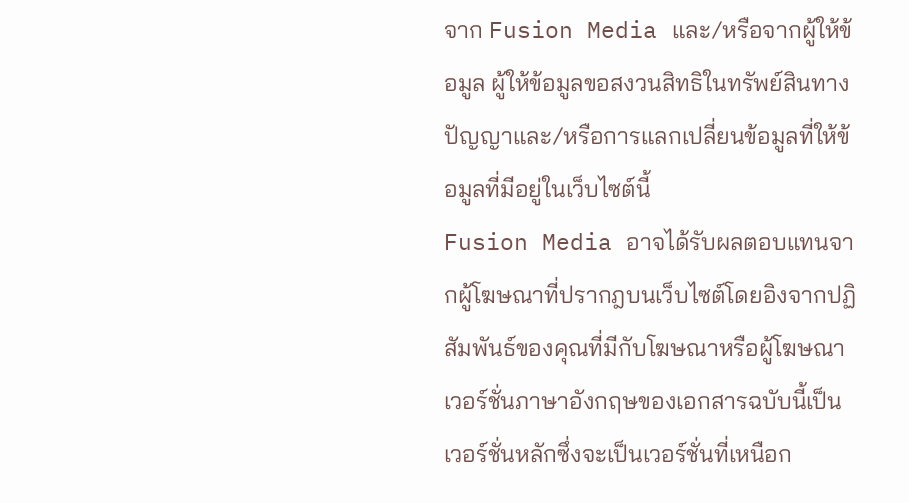จาก Fusion Media และ/หรือจากผู้ให้ข้อมูล ผู้ให้ข้อมูลขอสงวนสิทธิในทรัพย์สินทางปัญญาและ/หรือการแลกเปลี่ยนข้อมูลที่ให้ข้อมูลที่มีอยู่ในเว็บไซต์นี้
Fusion Media อาจได้รับผลตอบแทนจากผู้โฆษณาที่ปรากฎบนเว็บไซต์โดยอิงจากปฏิสัมพันธ์ของคุณที่มีกับโฆษณาหรือผู้โฆษณา
เวอร์ชั่นภาษาอังกฤษของเอกสารฉบับนี้เป็นเวอร์ชั่นหลักซึ่งจะเป็นเวอร์ชั่นที่เหนือก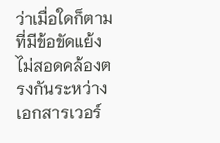ว่าเมื่อใดก็ตามที่มีข้อขัดแย้งไม่สอดคล้องตรงกันระหว่างเอกสารเวอร์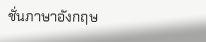ชั่นภาษาอังกฤษ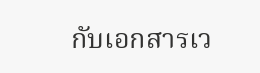กับเอกสารเว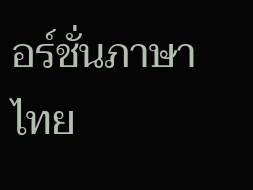อร์ชั่นภาษาไทย